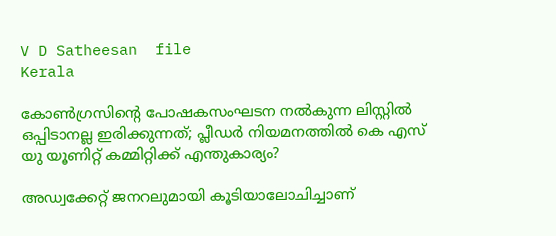V D Satheesan  file
Kerala

കോണ്‍ഗ്രസിന്റെ പോഷകസംഘടന നല്‍കുന്ന ലിസ്റ്റില്‍ ഒപ്പിടാനല്ല ഇരിക്കുന്നത്; പ്ലീഡര്‍ നിയമനത്തില്‍ കെ എസ് യു യൂണിറ്റ് കമ്മിറ്റിക്ക് എന്തുകാര്യം?

അഡ്വക്കേറ്റ് ജനറലുമായി കൂടിയാലോചിച്ചാണ്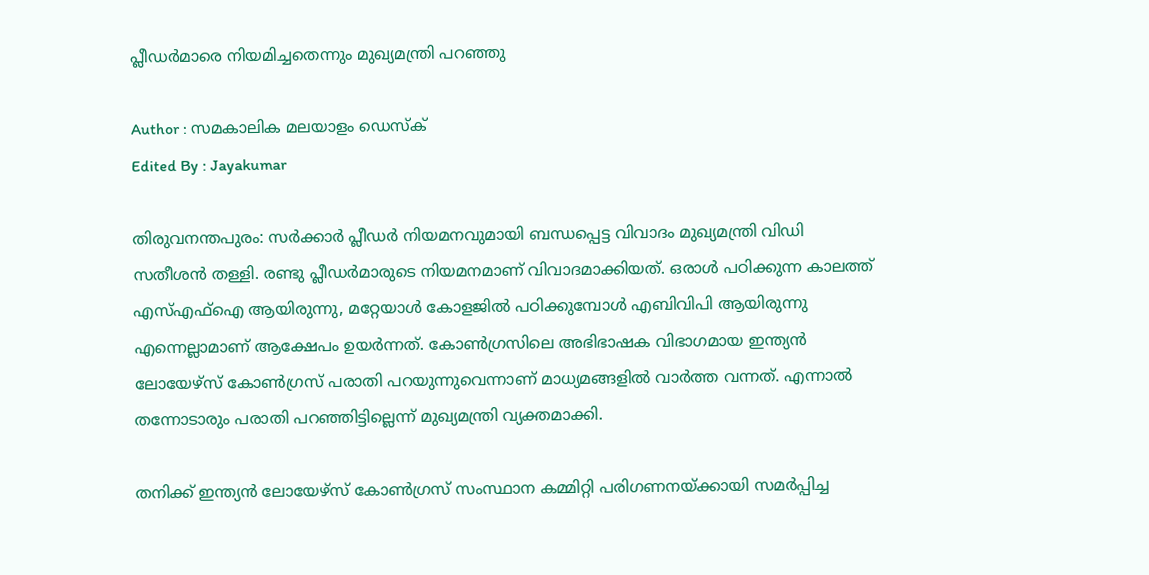പ്ലീഡര്‍മാരെ നിയമിച്ചതെന്നും മുഖ്യമന്ത്രി പറഞ്ഞു

Author : സമകാലിക മലയാളം ഡെസ്ക്
Edited By : Jayakumar

തിരുവനന്തപുരം: സര്‍ക്കാര്‍ പ്ലീഡര്‍ നിയമനവുമായി ബന്ധപ്പെട്ട വിവാദം മുഖ്യമന്ത്രി വിഡി സതീശന്‍ തള്ളി. രണ്ടു പ്ലീഡര്‍മാരുടെ നിയമനമാണ് വിവാദമാക്കിയത്. ഒരാള്‍ പഠിക്കുന്ന കാലത്ത് എസ്എഫ്‌ഐ ആയിരുന്നു, മറ്റേയാള്‍ കോളജില്‍ പഠിക്കുമ്പോള്‍ എബിവിപി ആയിരുന്നു എന്നെല്ലാമാണ് ആക്ഷേപം ഉയര്‍ന്നത്. കോണ്‍ഗ്രസിലെ അഭിഭാഷക വിഭാഗമായ ഇന്ത്യന്‍ ലോയേഴ്‌സ് കോണ്‍ഗ്രസ് പരാതി പറയുന്നുവെന്നാണ് മാധ്യമങ്ങളില്‍ വാര്‍ത്ത വന്നത്. എന്നാല്‍ തന്നോടാരും പരാതി പറഞ്ഞിട്ടില്ലെന്ന് മുഖ്യമന്ത്രി വ്യക്തമാക്കി.

തനിക്ക് ഇന്ത്യന്‍ ലോയേഴ്‌സ് കോണ്‍ഗ്രസ് സംസ്ഥാന കമ്മിറ്റി പരിഗണനയ്ക്കായി സമര്‍പ്പിച്ച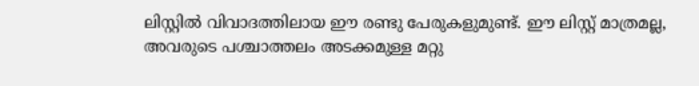ലിസ്റ്റില്‍ വിവാദത്തിലായ ഈ രണ്ടു പേരുകളുമുണ്ട്. ഈ ലിസ്റ്റ് മാത്രമല്ല, അവരുടെ പശ്ചാത്തലം അടക്കമുള്ള മറ്റു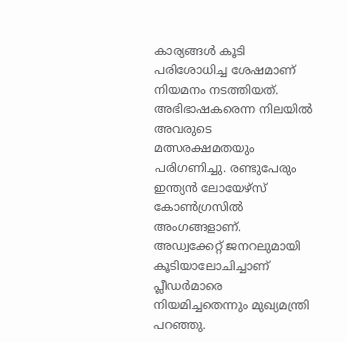കാര്യങ്ങള്‍ കൂടി പരിശോധിച്ച ശേഷമാണ് നിയമനം നടത്തിയത്. അഭിഭാഷകരെന്ന നിലയില്‍ അവരുടെ മത്സരക്ഷമതയും പരിഗണിച്ചു. രണ്ടുപേരും ഇന്ത്യന്‍ ലോയേഴ്‌സ് കോണ്‍ഗ്രസില്‍ അംഗങ്ങളാണ്. അഡ്വക്കേറ്റ് ജനറലുമായി കൂടിയാലോചിച്ചാണ് പ്ലീഡര്‍മാരെ നിയമിച്ചതെന്നും മുഖ്യമന്ത്രി പറഞ്ഞു.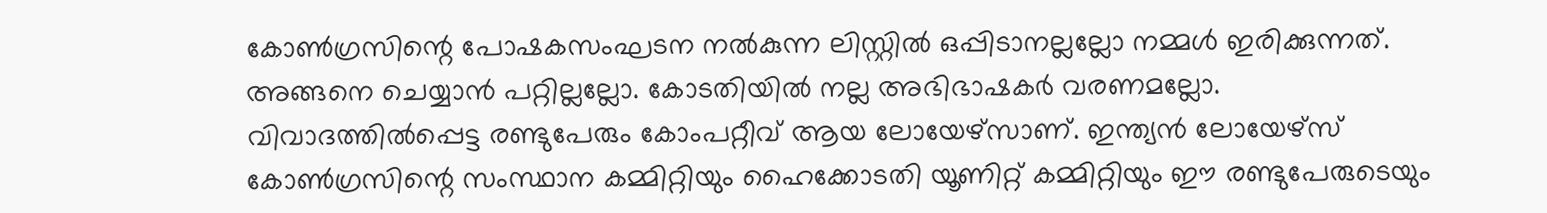കോണ്‍ഗ്രസിന്റെ പോഷകസംഘടന നല്‍കുന്ന ലിസ്റ്റില്‍ ഒപ്പിടാനല്ലല്ലോ നമ്മള്‍ ഇരിക്കുന്നത്. അങ്ങനെ ചെയ്യാന്‍ പറ്റില്ലല്ലോ. കോടതിയില്‍ നല്ല അഭിഭാഷകര്‍ വരണമല്ലോ. വിവാദത്തില്‍പ്പെട്ട രണ്ടുപേരും കോംപറ്റീവ് ആയ ലോയേഴ്‌സാണ്. ഇന്ത്യന്‍ ലോയേഴ്‌സ് കോണ്‍ഗ്രസിന്റെ സംസ്ഥാന കമ്മിറ്റിയും ഹൈക്കോടതി യൂണിറ്റ് കമ്മിറ്റിയും ഈ രണ്ടുപേരുടെയും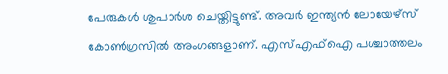പേരുകള്‍ ശുപാര്‍ശ ചെയ്തിട്ടുണ്ട്. അവര്‍ ഇന്ത്യന്‍ ലോയേഴ്‌സ് കോണ്‍ഗ്രസില്‍ അംഗങ്ങളാണ്. എസ്എഫ്‌ഐ പശ്ചാത്തലം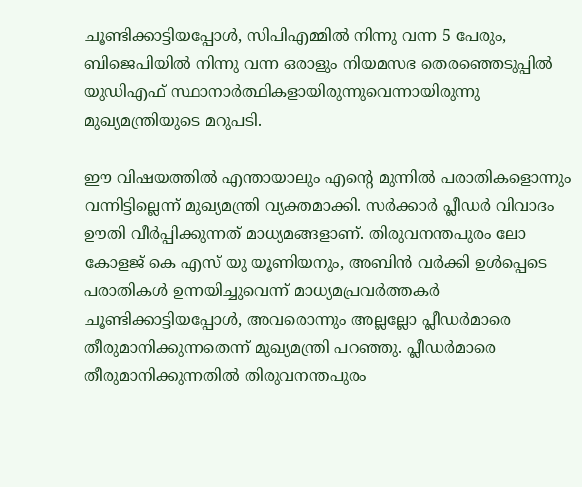ചൂണ്ടിക്കാട്ടിയപ്പോള്‍, സിപിഎമ്മില്‍ നിന്നു വന്ന 5 പേരും, ബിജെപിയില്‍ നിന്നു വന്ന ഒരാളും നിയമസഭ തെരഞ്ഞെടുപ്പില്‍ യുഡിഎഫ് സ്ഥാനാര്‍ത്ഥികളായിരുന്നുവെന്നായിരുന്നു മുഖ്യമന്ത്രിയുടെ മറുപടി.

ഈ വിഷയത്തില്‍ എന്തായാലും എന്റെ മുന്നില്‍ പരാതികളൊന്നും വന്നിട്ടില്ലെന്ന് മുഖ്യമന്ത്രി വ്യക്തമാക്കി. സര്‍ക്കാര്‍ പ്ലീഡര്‍ വിവാദം ഊതി വീര്‍പ്പിക്കുന്നത് മാധ്യമങ്ങളാണ്. തിരുവനന്തപുരം ലോ കോളജ് കെ എസ് യു യൂണിയനും, അബിന്‍ വര്‍ക്കി ഉള്‍പ്പെടെ പരാതികള്‍ ഉന്നയിച്ചുവെന്ന് മാധ്യമപ്രവര്‍ത്തകര്‍ ചൂണ്ടിക്കാട്ടിയപ്പോള്‍, അവരൊന്നും അല്ലല്ലോ പ്ലീഡര്‍മാരെ തീരുമാനിക്കുന്നതെന്ന് മുഖ്യമന്ത്രി പറഞ്ഞു. പ്ലീഡര്‍മാരെ തീരുമാനിക്കുന്നതില്‍ തിരുവനന്തപുരം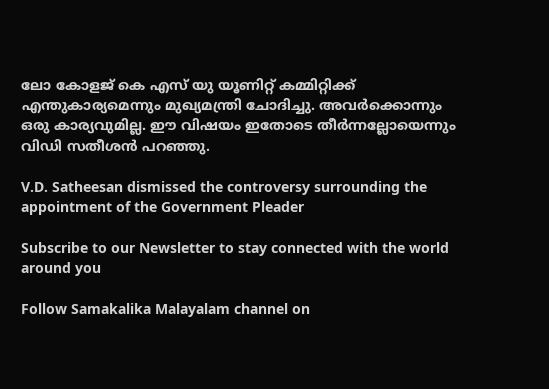ലോ കോളജ് കെ എസ് യു യൂണിറ്റ് കമ്മിറ്റിക്ക് എന്തുകാര്യമെന്നും മുഖ്യമന്ത്രി ചോദിച്ചു. അവര്‍ക്കൊന്നും ഒരു കാര്യവുമില്ല. ഈ വിഷയം ഇതോടെ തീര്‍ന്നല്ലോയെന്നും വിഡി സതീശന്‍ പറഞ്ഞു.

V.D. Satheesan dismissed the controversy surrounding the appointment of the Government Pleader

Subscribe to our Newsletter to stay connected with the world around you

Follow Samakalika Malayalam channel on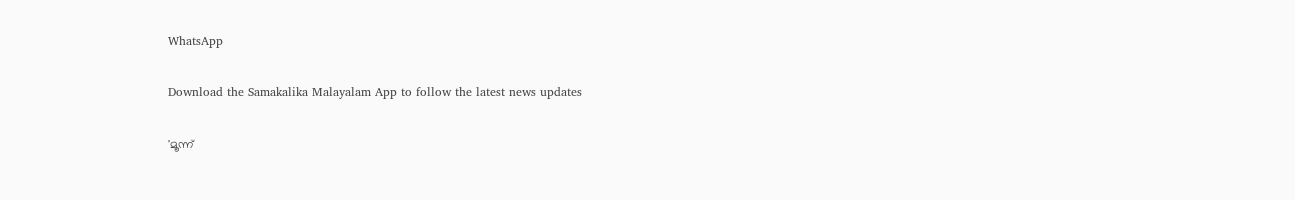WhatsApp

Download the Samakalika Malayalam App to follow the latest news updates

'മൂന്ന്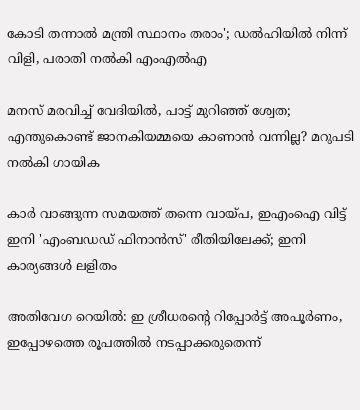കോടി തന്നാൽ മന്ത്രി സ്ഥാനം തരാം'; ഡൽഹിയിൽ നിന്ന് വിളി, പരാതി നൽകി എംഎൽഎ

മനസ് മരവിച്ച് വേദിയില്‍, പാട്ട് മുറിഞ്ഞ് ശ്വേത; എന്തുകൊണ്ട് ജാനകിയമ്മയെ കാണാന്‍ വന്നില്ല? മറുപടി നല്‍കി ഗായിക

കാര്‍ വാങ്ങുന്ന സമയത്ത് തന്നെ വായ്പ, ഇഎംഐ വിട്ട് ഇനി 'എംബഡഡ് ഫിനാന്‍സ്' രീതിയിലേക്ക്; ഇനി കാര്യങ്ങള്‍ ലളിതം

അതിവേഗ റെയില്‍: ഇ ശ്രീധരന്റെ റിപ്പോര്‍ട്ട് അപൂര്‍ണം, ഇപ്പോഴത്തെ രൂപത്തില്‍ നടപ്പാക്കരുതെന്ന്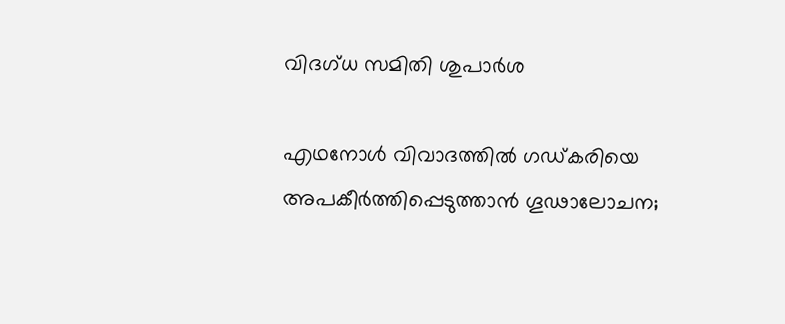വിദഗ്ധ സമിതി ശുപാര്‍ശ

എഥനോള്‍ വിവാദത്തില്‍ ഗഡ്കരിയെ അപകീര്‍ത്തിപ്പെടുത്താന്‍ ഗൂഢാലോചന;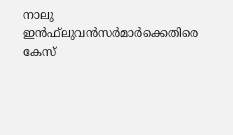നാലു ഇന്‍ഫ്‌ലുവന്‍സര്‍മാര്‍ക്കെതിരെ കേസ്